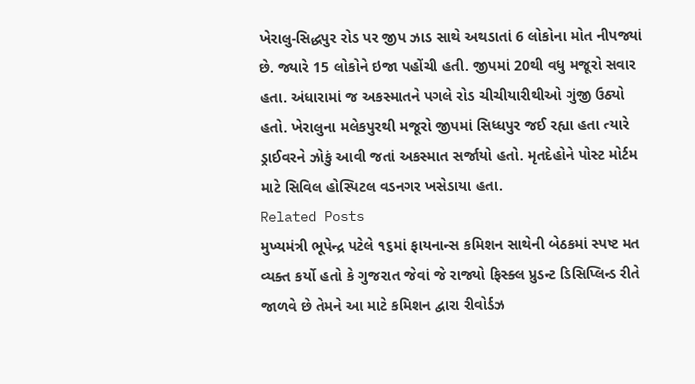ખેરાલુ-સિદ્ધપુર રોડ પર જીપ ઝાડ સાથે અથડાતાં 6 લોકોના મોત નીપજ્યાં છે. જ્યારે 15 લોકોને ઇજા પહોંચી હતી. જીપમાં 20થી વધુ મજૂરો સવાર હતા. અંધારામાં જ અકસ્માતને પગલે રોડ ચીચીયારીથીઓ ગુંજી ઉઠ્યો હતો. ખેરાલુના મલેકપુરથી મજૂરો જીપમાં સિધ્ધપુર જઈ રહ્યા હતા ત્યારે ડ્રાઈવરને ઝોકું આવી જતાં અકસ્માત સર્જાયો હતો. મૃતદેહોને પોસ્ટ મોર્ટમ માટે સિવિલ હોસ્પિટલ વડનગર ખસેડાયા હતા.
Related Posts
મુખ્યમંત્રી ભૂપેન્દ્ર પટેલે ૧૬માં ફાયનાન્સ કમિશન સાથેની બેઠકમાં સ્પષ્ટ મત વ્યક્ત કર્યો હતો કે ગુજરાત જેવાં જે રાજ્યો ફિસ્ક્લ પ્રુડન્ટ ડિસિપ્લિન્ડ રીતે જાળવે છે તેમને આ માટે કમિશન દ્વારા રીવોર્ડઝ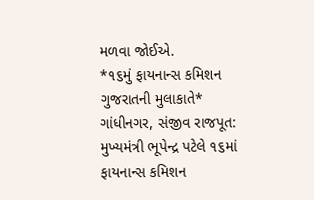મળવા જોઈએ.
*૧૬મું ફાયનાન્સ કમિશન ગુજરાતની મુલાકાતે* ગાંધીનગર, સંજીવ રાજપૂત: મુખ્યમંત્રી ભૂપેન્દ્ર પટેલે ૧૬માં ફાયનાન્સ કમિશન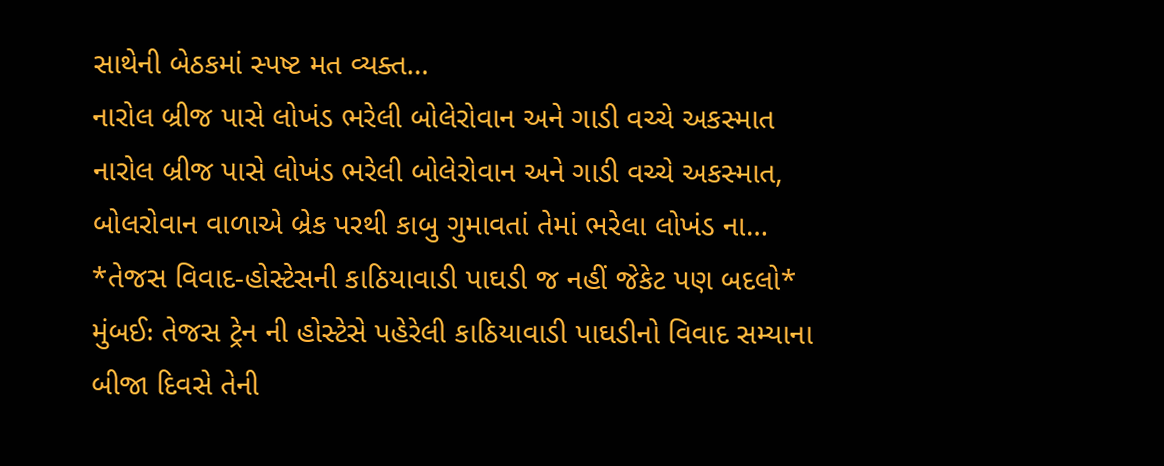સાથેની બેઠકમાં સ્પષ્ટ મત વ્યક્ત…
નારોલ બ્રીજ પાસે લોખંડ ભરેલી બોલેરોવાન અને ગાડી વચ્ચે અકસ્માત
નારોલ બ્રીજ પાસે લોખંડ ભરેલી બોલેરોવાન અને ગાડી વચ્ચે અકસ્માત, બોલરોવાન વાળાએ બ્રેક પરથી કાબુ ગુમાવતાં તેમાં ભરેલા લોખંડ ના…
*તેજસ વિવાદ-હોસ્ટેસની કાઠિયાવાડી પાઘડી જ નહીં જેકેટ પણ બદલો*
મુંબઈઃ તેજસ ટ્રેન ની હોસ્ટેસે પહેરેલી કાઠિયાવાડી પાઘડીનો વિવાદ સમ્યાના બીજા દિવસે તેની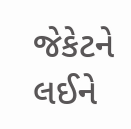જેકેટને લઈને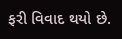ફરી વિવાદ થયો છે.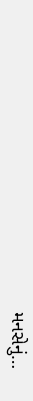મનસેનું…